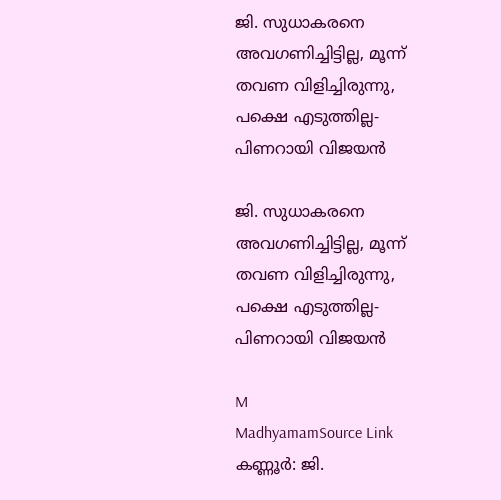ജി. സുധാകരനെ അവഗണിച്ചിട്ടില്ല, മൂന്ന് തവണ വിളിച്ചിരുന്നു, പക്ഷെ എടുത്തില്ല- പിണറായി വിജയൻ

ജി. സുധാകരനെ അവഗണിച്ചിട്ടില്ല, മൂന്ന് തവണ വിളിച്ചിരുന്നു, പക്ഷെ എടുത്തില്ല- പിണറായി വിജയൻ

M
MadhyamamSource Link
കണ്ണൂർ: ജി.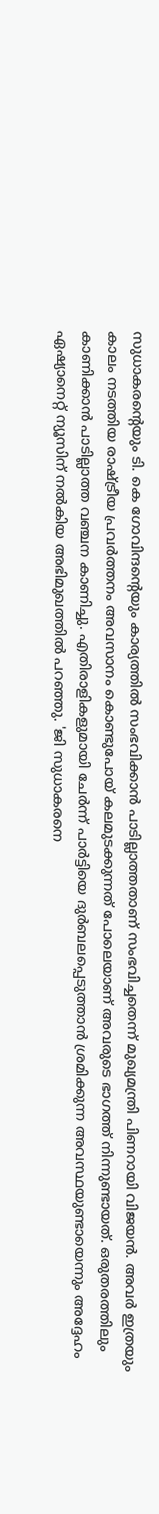സുധാകരന്‍റെയും ടി. കെ ഗോവിന്ദന്‍റെയും കാര്യത്തിൽ സംഭവിക്കാൻ പാടില്ലാത്തതാണ് സംഭവിച്ചതെന്ന് മുഖ്യമന്ത്രി പിണറായി വിജയൻ. അവർ ഇത്രയും കാലം നടത്തിയ രാഷ്ട്രീയ പ്രവർത്തനം അവസാനം കൊണ്ടുപോയ് കലമുടക്കുന്നത് പോലെയാണ് അവരുടെ ഭാഗത്ത് നിന്നുണ്ടായത്. ഒരുതരത്തിലും കാണിക്കാൻ പാടില്ലാത്ത വഞ്ചന കാണിച്ചു. എതിരാളികളുമായി ചേർന്ന് പാർട്ടിയെ ദുർബലപ്പെടുത്താൻ ശ്രമിക്കുന്ന അവസ്ഥയുണ്ടായെന്നും അദ്ദേഹം ഏഷ്യാനെറ്റ് ന്യൂസിന് നൽകിയ അഭിമുഖത്തിൽ പറഞ്ഞു. 'ജി സുധാകരനെ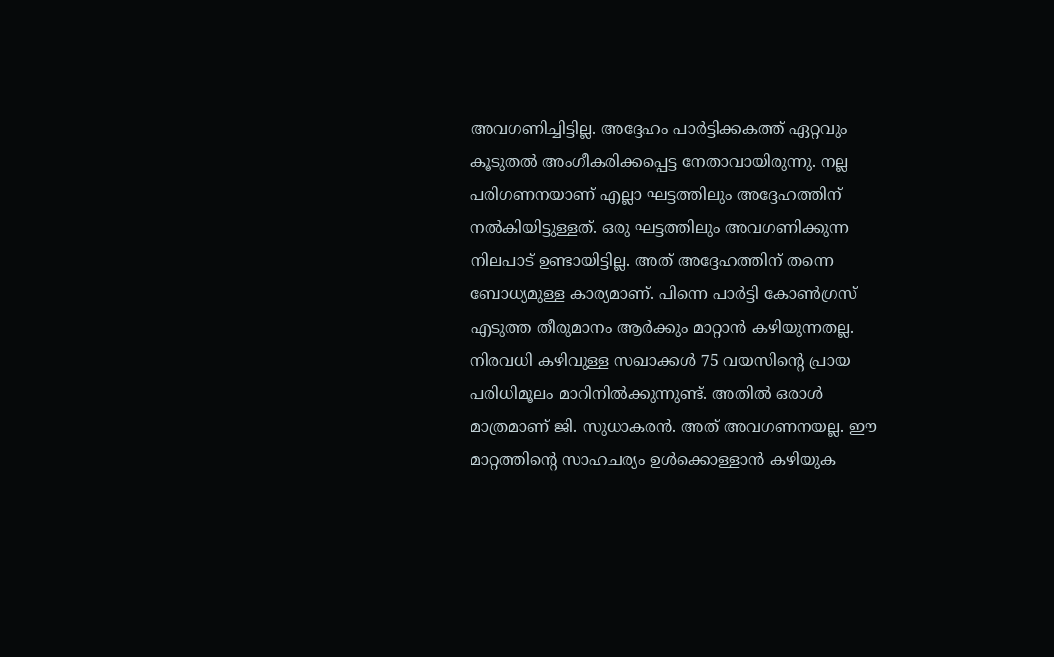അവഗണിച്ചിട്ടില്ല. അദ്ദേഹം പാർട്ടിക്കകത്ത് ഏറ്റവും കൂടുതൽ അംഗീകരിക്കപ്പെട്ട നേതാവായിരുന്നു. നല്ല പരിഗണനയാണ് എല്ലാ ഘട്ടത്തിലും അദ്ദേഹത്തിന് നൽകിയിട്ടുള്ളത്. ഒരു ഘട്ടത്തിലും അവഗണിക്കുന്ന നിലപാട് ഉണ്ടായിട്ടില്ല. അത് അദ്ദേഹത്തിന് തന്നെ ബോധ്യമുള്ള കാര്യമാണ്. പിന്നെ പാർട്ടി കോൺഗ്രസ് എടുത്ത തീരുമാനം ആർക്കും മാറ്റാൻ കഴിയുന്നതല്ല. നിരവധി കഴിവുള്ള സഖാക്കൾ 75 വയസിന്‍റെ പ്രായ പരിധിമൂലം മാറിനിൽക്കുന്നുണ്ട്. അതിൽ ഒരാൾ മാത്രമാണ് ജി. സുധാകരൻ. അത് അവഗണനയല്ല. ഈ മാറ്റത്തിന്‍റെ സാഹചര്യം ഉൾക്കൊള്ളാൻ കഴിയുക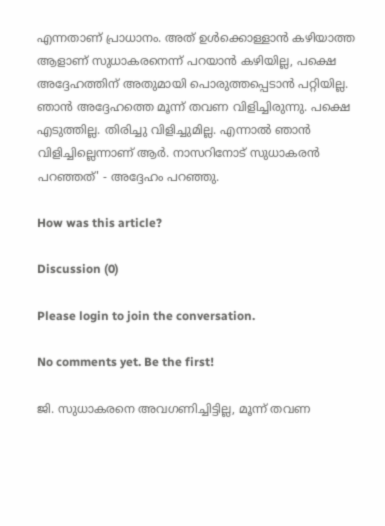എന്നതാണ് പ്രാധാനം. അത് ഉൾക്കൊള്ളാൻ കഴിയാത്ത ആളാണ് സുധാകരനെന്ന് പറയാൻ കഴിയില്ല, പക്ഷെ അദ്ദേഹത്തിന് അതുമായി പൊരുത്തപ്പെടാൻ പറ്റിയില്ല. ഞാൻ അദ്ദേഹത്തെ മൂന്ന് തവണ വിളിച്ചിരുന്നു. പക്ഷെ എടുത്തില്ല. തിരിച്ചു വിളിച്ചുമില്ല. എന്നാൽ ഞാൻ വിളിച്ചില്ലെന്നാണ് ആർ. നാസറിനോട് സുധാകരൻ പറഞ്ഞത്' - അദ്ദേഹം പറഞ്ഞു.

How was this article?

Discussion (0)

Please login to join the conversation.

No comments yet. Be the first!

ജി. സുധാകരനെ അവഗണിച്ചിട്ടില്ല, മൂന്ന് തവണ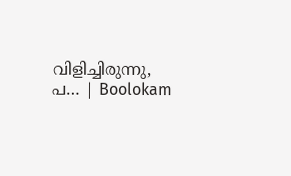വിളിച്ചിരുന്നു, പ… | Boolokam